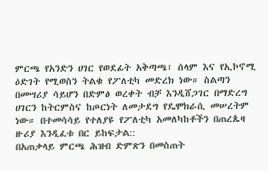ምርጫ የአንድን ሀገር የወደፊት አቅጣጫ፣ ሰላም እና የኢኮኖሚ ዕድገት የሚወስን ትልቁ የፖለቲካ መድረክ ነው። ስልጣን በመሣሪያ ሳይሆን በድምፅ ወረቀት ብቻ እንዲሸጋገር በማድረግ ሀገርን ከትርምስና ከጦርነት ለመታደግ የዴሞክራሲ መሠረትም ነው። በተመሳሳይ የተለያዩ የፖለቲካ አመለካከቶችን በጠረጴዛ ዙሪያ እንዲፈቱ በር ይከፍታል::
በአጠቃላይ ምርጫ ሕዝብ ድምጽን በመስጠት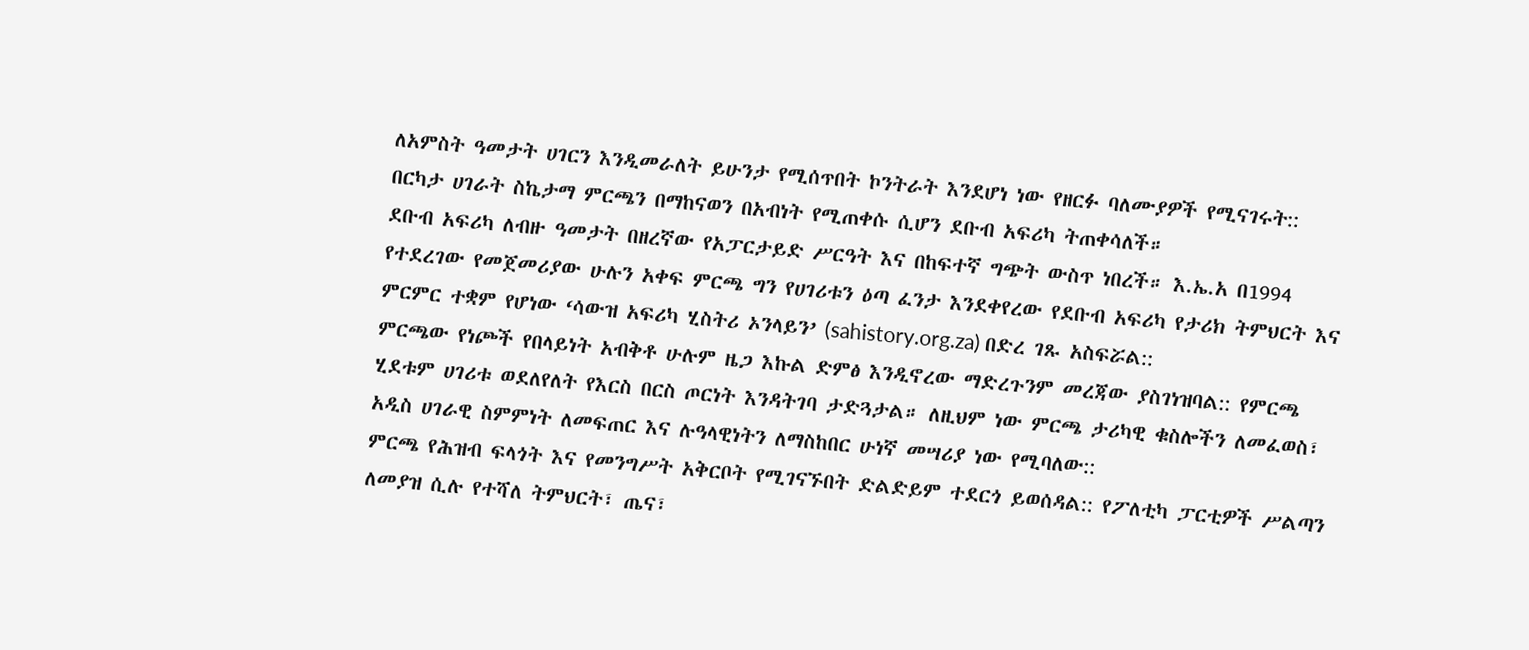ለአምስት ዓመታት ሀገርን እንዲመራለት ይሁንታ የሚሰጥበት ኮንትራት እንደሆነ ነው የዘርፉ ባለሙያዎች የሚናገሩት:: በርካታ ሀገራት ስኬታማ ምርጫን በማከናወን በአብነት የሚጠቀሱ ሲሆን ደቡብ አፍሪካ ትጠቀሳለች።
ደቡብ አፍሪካ ለብዙ ዓመታት በዘረኛው የአፓርታይድ ሥርዓት እና በከፍተኛ ግጭት ውስጥ ነበረች። እ.ኤ.አ በ1994 የተደረገው የመጀመሪያው ሁሉን አቀፍ ምርጫ ግን የሀገሪቱን ዕጣ ፈንታ እንደቀየረው የደቡብ አፍሪካ የታሪክ ትምህርት እና ምርምር ተቋም የሆነው ‘ሳውዝ አፍሪካ ሂስትሪ ኦንላይን’ (sahistory.org.za) በድረ ገጹ አስፍሯል::
ምርጫው የነጮች የበላይነት አብቅቶ ሁሉም ዜጋ እኩል ድምፅ እንዲኖረው ማድረጉንም መረጃው ያስገነዝባል:: የምርጫ ሂደቱም ሀገሪቱ ወደለየለት የእርስ በርስ ጦርነት እንዳትገባ ታድጓታል። ለዚህም ነው ምርጫ ታሪካዊ ቁስሎችን ለመፈወስ፣ አዲስ ሀገራዊ ስምምነት ለመፍጠር እና ሉዓላዊነትን ለማስከበር ሁነኛ መሣሪያ ነው የሚባለው::
ምርጫ የሕዝብ ፍላጎት እና የመንግሥት አቅርቦት የሚገናኙበት ድልድይም ተደርጎ ይወሰዳል:: የፖለቲካ ፓርቲዎች ሥልጣን ለመያዝ ሲሉ የተሻለ ትምህርት፣ ጤና፣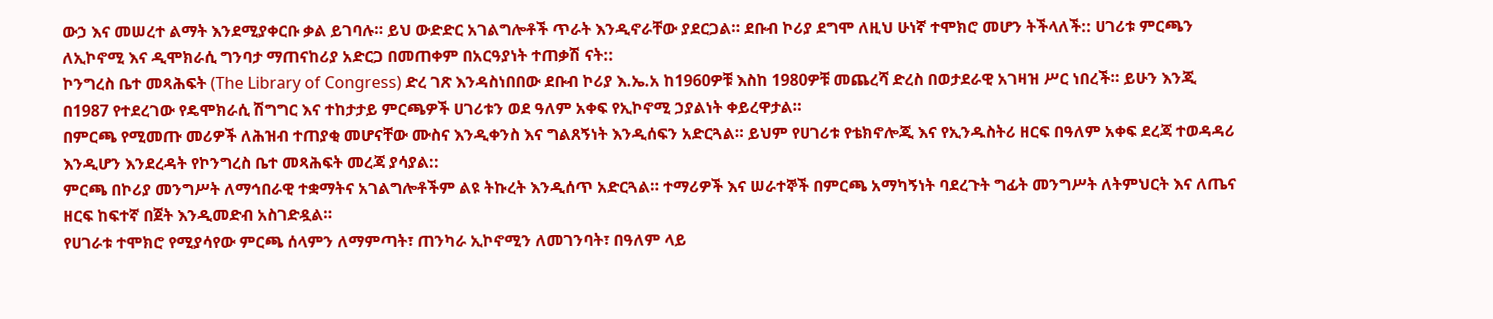ውኃ እና መሠረተ ልማት እንደሚያቀርቡ ቃል ይገባሉ። ይህ ውድድር አገልግሎቶች ጥራት እንዲኖራቸው ያደርጋል። ደቡብ ኮሪያ ደግሞ ለዚህ ሁነኛ ተሞክሮ መሆን ትችላለች:: ሀገሪቱ ምርጫን ለኢኮኖሚ እና ዲሞክራሲ ግንባታ ማጠናከሪያ አድርጋ በመጠቀም በአርዓያነት ተጠቃሽ ናት::
ኮንግረስ ቤተ መጻሕፍት (The Library of Congress) ድረ ገጽ እንዳስነበበው ደቡብ ኮሪያ እ.ኤ.አ ከ1960ዎቹ እስከ 1980ዎቹ መጨረሻ ድረስ በወታደራዊ አገዛዝ ሥር ነበረች። ይሁን እንጂ በ1987 የተደረገው የዴሞክራሲ ሽግግር እና ተከታታይ ምርጫዎች ሀገሪቱን ወደ ዓለም አቀፍ የኢኮኖሚ ኃያልነት ቀይረዋታል።
በምርጫ የሚመጡ መሪዎች ለሕዝብ ተጠያቂ መሆናቸው ሙስና እንዲቀንስ እና ግልጸኝነት እንዲሰፍን አድርጓል። ይህም የሀገሪቱ የቴክኖሎጂ እና የኢንዱስትሪ ዘርፍ በዓለም አቀፍ ደረጃ ተወዳዳሪ እንዲሆን እንደረዳት የኮንግረስ ቤተ መጻሕፍት መረጃ ያሳያል::
ምርጫ በኮሪያ መንግሥት ለማኅበራዊ ተቋማትና አገልግሎቶችም ልዩ ትኩረት እንዲሰጥ አድርጓል። ተማሪዎች እና ሠራተኞች በምርጫ አማካኝነት ባደረጉት ግፊት መንግሥት ለትምህርት እና ለጤና ዘርፍ ከፍተኛ በጀት እንዲመድብ አስገድዷል።
የሀገራቱ ተሞክሮ የሚያሳየው ምርጫ ሰላምን ለማምጣት፣ ጠንካራ ኢኮኖሚን ለመገንባት፣ በዓለም ላይ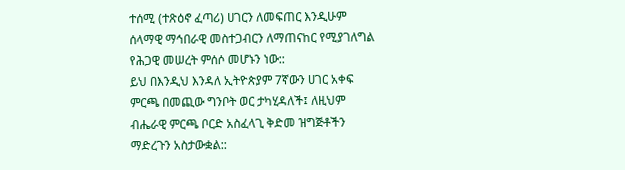ተሰሚ (ተጽዕኖ ፈጣሪ) ሀገርን ለመፍጠር እንዲሁም ሰላማዊ ማኅበራዊ መስተጋብርን ለማጠናከር የሚያገለግል የሕጋዊ መሠረት ምሰሶ መሆኑን ነው::
ይህ በእንዲህ እንዳለ ኢትዮጵያም 7ኛውን ሀገር አቀፍ ምርጫ በመጪው ግንቦት ወር ታካሂዳለች፤ ለዚህም ብሔራዊ ምርጫ ቦርድ አስፈላጊ ቅድመ ዝግጅቶችን ማድረጉን አስታውቋል::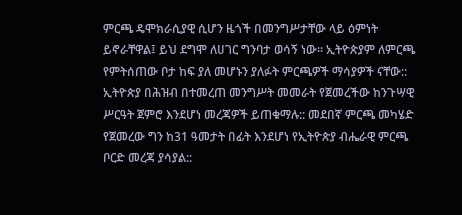ምርጫ ዴሞክራሲያዊ ሲሆን ዜጎች በመንግሥታቸው ላይ ዕምነት ይኖራቸዋል፤ ይህ ደግሞ ለሀገር ግንባታ ወሳኝ ነው። ኢትዮጵያም ለምርጫ የምትሰጠው ቦታ ከፍ ያለ መሆኑን ያለፉት ምርጫዎች ማሳያዎች ናቸው::
ኢትዮጵያ በሕዝብ በተመረጠ መንግሥት መመራት የጀመረችው ከንጉሣዊ ሥርዓት ጀምሮ እንደሆነ መረጃዎች ይጠቁማሉ:: መደበኛ ምርጫ መካሄድ የጀመረው ግን ከ31 ዓመታት በፊት እንደሆነ የኢትዮጵያ ብሔራዊ ምርጫ ቦርድ መረጃ ያሳያል::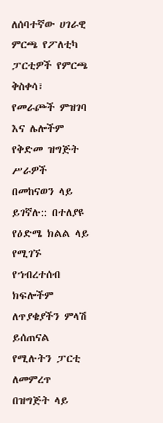ለሰባተኛው ሀገራዊ ምርጫ የፖለቲካ ፓርቲዎች የምርጫ ቅስቀሳ፣ የመራጮች ምዝገባ እና ሌሎችም የቅድመ ዝግጅት ሥራዎች በመከናወን ላይ ይገኛሉ:: በተለያዩ የዕድሜ ክልል ላይ የሚገኙ የኀብረተሰብ ክፍሎችም ለጥያቄያችን ምላሽ ይሰጠናል የሚሉትን ፓርቲ ለመምረጥ በዝግጅት ላይ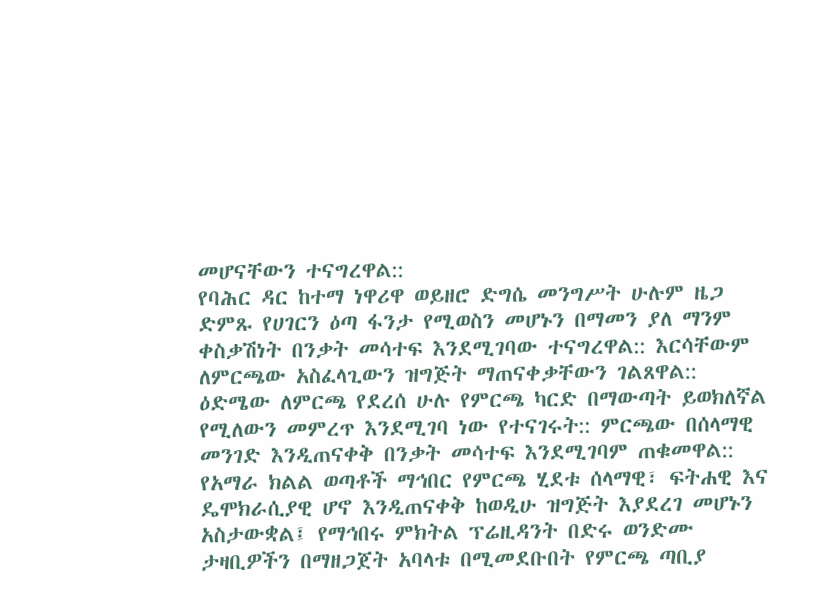መሆናቸውን ተናግረዋል::
የባሕር ዳር ከተማ ነዋሪዋ ወይዘሮ ድግሴ መንግሥት ሁሉም ዜጋ ድምጹ የሀገርን ዕጣ ፋንታ የሚወስን መሆኑን በማመን ያለ ማንም ቀስቃሽነት በንቃት መሳተፍ እንደሚገባው ተናግረዋል:: እርሳቸውም ለምርጫው አስፈላጊውን ዝግጅት ማጠናቀቃቸውን ገልጸዋል:: ዕድሜው ለምርጫ የደረሰ ሁሉ የምርጫ ካርድ በማውጣት ይወክለኛል የሚለውን መምረጥ እንደሚገባ ነው የተናገሩት:: ምርጫው በሰላማዊ መንገድ እንዲጠናቀቅ በንቃት መሳተፍ እንደሚገባም ጠቁመዋል::
የአማራ ክልል ወጣቶች ማኅበር የምርጫ ሂደቱ ሰላማዊ፣ ፍትሐዊ እና ዴሞክራሲያዊ ሆኖ እንዲጠናቀቅ ከወዲሁ ዝግጅት እያደረገ መሆኑን አስታውቋል፤ የማኅበሩ ምክትል ፕሬዚዳንት በድሩ ወንድሙ ታዛቢዎችን በማዘጋጀት አባላቱ በሚመደቡበት የምርጫ ጣቢያ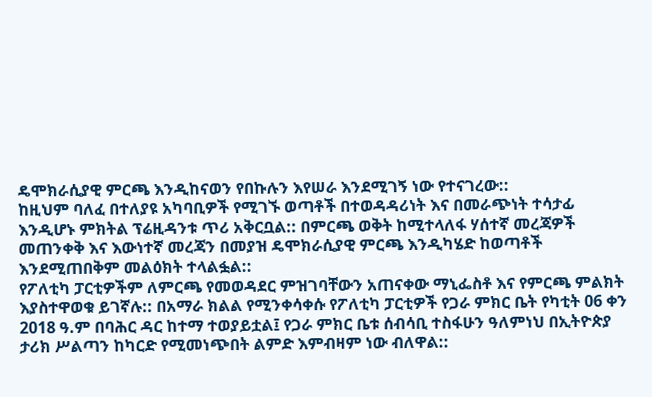ዴሞክራሲያዊ ምርጫ እንዲከናወን የበኩሉን እየሠራ እንደሚገኝ ነው የተናገረው::
ከዚህም ባለፈ በተለያዩ አካባቢዎች የሚገኙ ወጣቶች በተወዳዳሪነት እና በመራጭነት ተሳታፊ እንዲሆኑ ምክትል ፕሬዚዳንቱ ጥሪ አቅርቧል:: በምርጫ ወቅት ከሚተላለፋ ሃሰተኛ መረጃዎች መጠንቀቅ እና እውነተኛ መረጃን በመያዝ ዴሞክራሲያዊ ምርጫ እንዲካሄድ ከወጣቶች እንደሚጠበቅም መልዕክት ተላልፏል::
የፖለቲካ ፓርቲዎችም ለምርጫ የመወዳደር ምዝገባቸውን አጠናቀው ማኒፌስቶ እና የምርጫ ምልክት እያስተዋወቁ ይገኛሉ:: በአማራ ክልል የሚንቀሳቀሱ የፖለቲካ ፓርቲዎች የጋራ ምክር ቤት የካቲት 06 ቀን 2018 ዓ.ም በባሕር ዳር ከተማ ተወያይቷል፤ የጋራ ምክር ቤቱ ሰብሳቢ ተስፋሁን ዓለምነህ በኢትዮጵያ ታሪክ ሥልጣን ከካርድ የሚመነጭበት ልምድ እምብዛም ነው ብለዋል::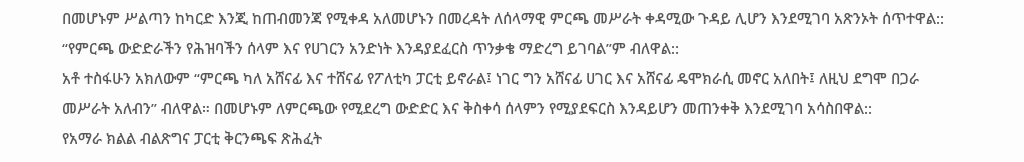በመሆኑም ሥልጣን ከካርድ እንጂ ከጠብመንጃ የሚቀዳ አለመሆኑን በመረዳት ለሰላማዊ ምርጫ መሥራት ቀዳሚው ጉዳይ ሊሆን እንደሚገባ አጽንኦት ሰጥተዋል:: “የምርጫ ውድድራችን የሕዝባችን ሰላም እና የሀገርን አንድነት እንዳያደፈርስ ጥንቃቄ ማድረግ ይገባል”ም ብለዋል::
አቶ ተስፋሁን አክለውም “ምርጫ ካለ አሸናፊ እና ተሸናፊ የፖለቲካ ፓርቲ ይኖራል፤ ነገር ግን አሸናፊ ሀገር እና አሸናፊ ዴሞክራሲ መኖር አለበት፤ ለዚህ ደግሞ በጋራ መሥራት አለብን” ብለዋል። በመሆኑም ለምርጫው የሚደረግ ውድድር እና ቅስቀሳ ሰላምን የሚያደፍርስ እንዳይሆን መጠንቀቅ እንደሚገባ አሳስበዋል::
የአማራ ክልል ብልጽግና ፓርቲ ቅርንጫፍ ጽሕፈት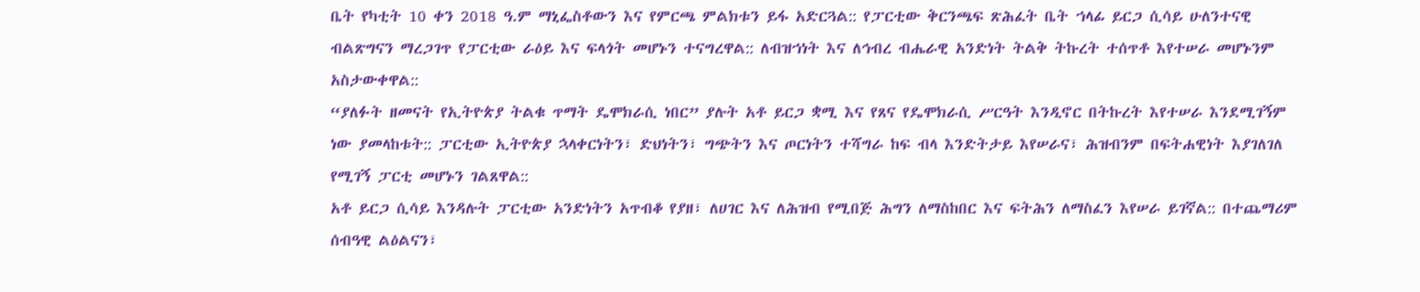ቤት የካቲት 10 ቀን 2018 ዓ.ም ማኒፌስቶውን እና የምርጫ ምልክቱን ይፋ አድርጓል:: የፓርቲው ቅርንጫፍ ጽሕፈት ቤት ኀላፊ ይርጋ ሲሳይ ሁለንተናዊ ብልጽግናን ማረጋገጥ የፓርቲው ራዕይ እና ፍላጎት መሆኑን ተናግረዋል:: ለብዝኀነት እና ለኅብረ ብሔራዊ አንድነት ትልቅ ትኩረት ተሰጥቶ እየተሠራ መሆኑንም አስታውቀዋል::
“ያለፉት ዘመናት የኢትዮጵያ ትልቁ ጥማት ዴሞክራሲ ነበር” ያሉት አቶ ይርጋ ቋሚ እና የጸና የዴሞክራሲ ሥርዓት እንዲኖር በትኩረት እየተሠራ እንደሚገኝም ነው ያመላከቱት:: ፓርቲው ኢትዮጵያ ኋላቀርነትን፣ ድህነትን፣ ግጭትን እና ጦርነትን ተሻግራ ከፍ ብላ እንድትታይ እየሠራና፣ ሕዝብንም በፍትሐዊነት እያገለገለ የሚገኝ ፓርቲ መሆኑን ገልጸዋል::
አቶ ይርጋ ሲሳይ እንዳሉት ፓርቲው አንድነትን አጥብቆ የያዘ፣ ለሀገር እና ለሕዝብ የሚበጅ ሕግን ለማስከበር እና ፍትሕን ለማስፈን እየሠራ ይገኛል:: በተጨማሪም ሰብዓዊ ልዕልናን፣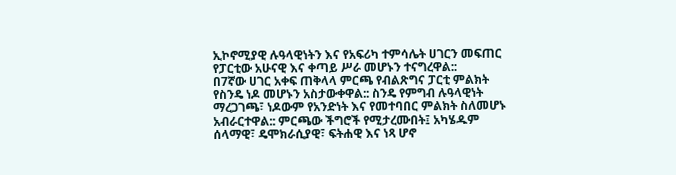ኢኮኖሚያዊ ሉዓላዊነትን እና የአፍሪካ ተምሳሌት ሀገርን መፍጠር የፓርቲው አሁናዊ እና ቀጣይ ሥራ መሆኑን ተናግረዋል::
በ7ኛው ሀገር አቀፍ ጠቅላላ ምርጫ የብልጽግና ፓርቲ ምልክት የስንዴ ነዶ መሆኑን አስታውቀዋል:: ስንዴ የምግብ ሉዓላዊነት ማረጋገጫ፣ ነዶውም የአንድነት እና የመተባበር ምልክት ስለመሆኑ አብራርተዋል:: ምርጫው ችግሮች የሚታረሙበት፤ አካሄዱም ሰላማዊ፣ ዴሞክራሲያዊ፣ ፍትሐዊ እና ነጻ ሆኖ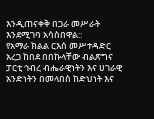እንዲጠናቀቅ በጋራ መሥራት እንደሚገባ አሳስበዋል::
የአማራ ክልል ርእሰ መሥተዳድር አረጋ ከበደ በበኩላቸው ብልጽግና ፓርቲ ኅብረ ብሔራዊነትን እና ሀገራዊ አንድነትን በመላበስ ከድህነት እና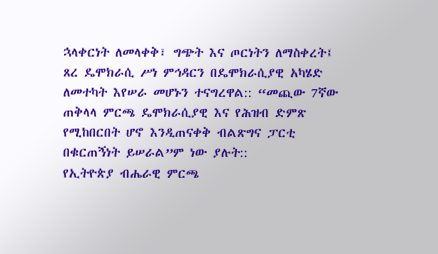ኋላቀርነት ለመላቀቅ፣ ግጭት እና ጦርነትን ለማስቀረት፤ ጸረ ዴሞክራሲ ሥነ ምኅዳርን በዴሞክራሲያዊ አካሄድ ለመተካት እየሠራ መሆኑን ተናግረዋል:: “መጪው 7ኛው ጠቅላላ ምርጫ ዴሞክራሲያዊ እና የሕዝብ ድምጽ የሚከበርበት ሆኖ እንዲጠናቀቅ ብልጽግና ፓርቲ በቁርጠኝነት ይሠራል”ም ነው ያሉት::
የኢትዮጵያ ብሔራዊ ምርጫ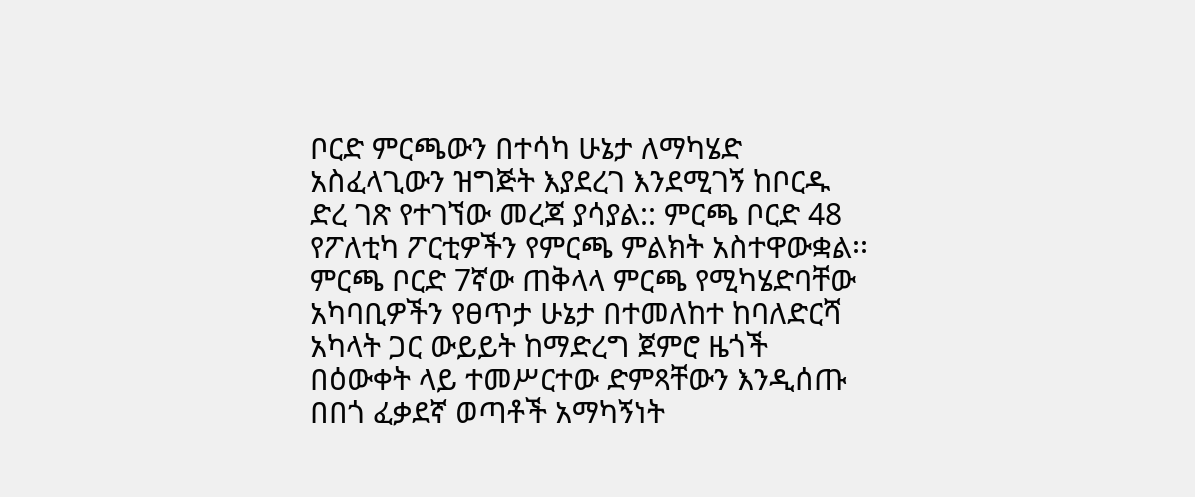ቦርድ ምርጫውን በተሳካ ሁኔታ ለማካሄድ አስፈላጊውን ዝግጅት እያደረገ እንደሚገኝ ከቦርዱ ድረ ገጽ የተገኘው መረጃ ያሳያል:: ምርጫ ቦርድ 48 የፖለቲካ ፖርቲዎችን የምርጫ ምልክት አስተዋውቋል፡፡
ምርጫ ቦርድ 7ኛው ጠቅላላ ምርጫ የሚካሄድባቸው አካባቢዎችን የፀጥታ ሁኔታ በተመለከተ ከባለድርሻ አካላት ጋር ውይይት ከማድረግ ጀምሮ ዜጎች በዕውቀት ላይ ተመሥርተው ድምጻቸውን እንዲሰጡ በበጎ ፈቃደኛ ወጣቶች አማካኝነት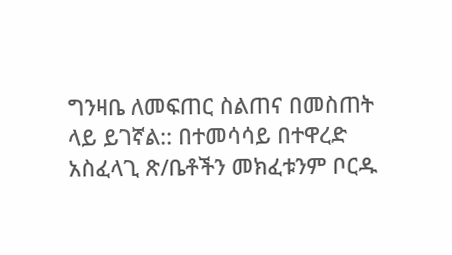ግንዛቤ ለመፍጠር ስልጠና በመስጠት ላይ ይገኛል:: በተመሳሳይ በተዋረድ አስፈላጊ ጽ/ቤቶችን መክፈቱንም ቦርዱ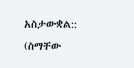አስታውቋል::
(ስማቸው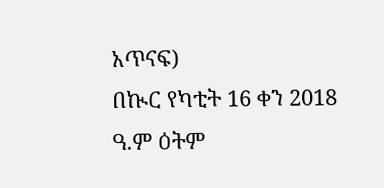አጥናፍ)
በኲር የካቲት 16 ቀን 2018 ዓ.ም ዕትም